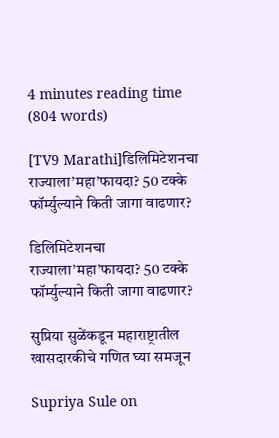4 minutes reading time (804 words)

[TV9 Marathi]डिलिमिटेशनचा राज्याला’महा’फायदा? 50 टक्के फॉर्म्युल्याने किती जागा वाढणार?

डिलिमिटेशनचा राज्याला’महा’फायदा? 50 टक्के फॉर्म्युल्याने किती जागा वाढणार?

सुप्रिया सुळेंकडून महाराष्ट्रातील खासदारकीचे गणित घ्या समजून

Supriya Sule on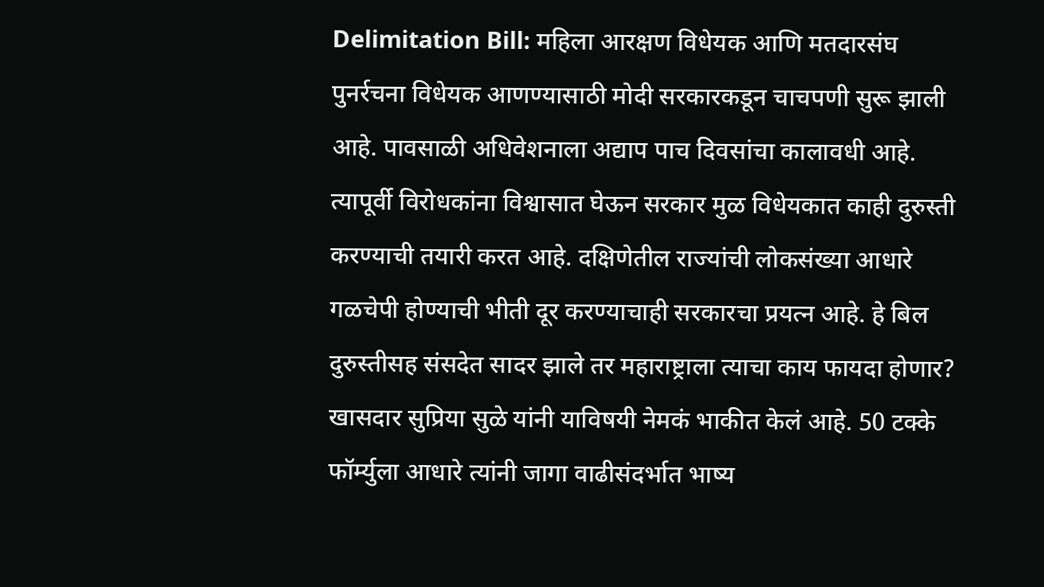Delimitation Bill: महिला आरक्षण विधेयक आणि मतदारसंघ पुनर्रचना विधेयक आणण्यासाठी मोदी सरकारकडून चाचपणी सुरू झाली आहे. पावसाळी अधिवेशनाला अद्याप पाच दिवसांचा कालावधी आहे. त्यापूर्वी विरोधकांना विश्वासात घेऊन सरकार मुळ विधेयकात काही दुरुस्ती करण्याची तयारी करत आहे. दक्षिणेतील राज्यांची लोकसंख्या आधारे गळचेपी होण्याची भीती दूर करण्याचाही सरकारचा प्रयत्न आहे. हे बिल दुरुस्तीसह संसदेत सादर झाले तर महाराष्ट्राला त्याचा काय फायदा होणार? खासदार सुप्रिया सुळे यांनी याविषयी नेमकं भाकीत केलं आहे. 50 टक्के फॉर्म्युला आधारे त्यांनी जागा वाढीसंदर्भात भाष्य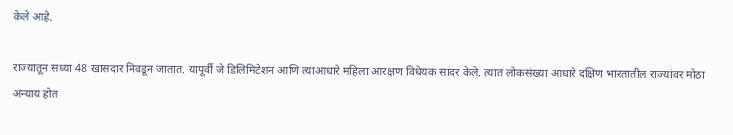केले आहे.

राज्यातून सध्या 48 खासदार निवडून जातात. यापूर्वी जे डिलिमिटेशन आणि त्याआधारे महिला आरक्षण विधेयक सादर केले. त्यात लोकसंख्या आधारे दक्षिण भारतातील राज्यांवर मोठा अन्याय होत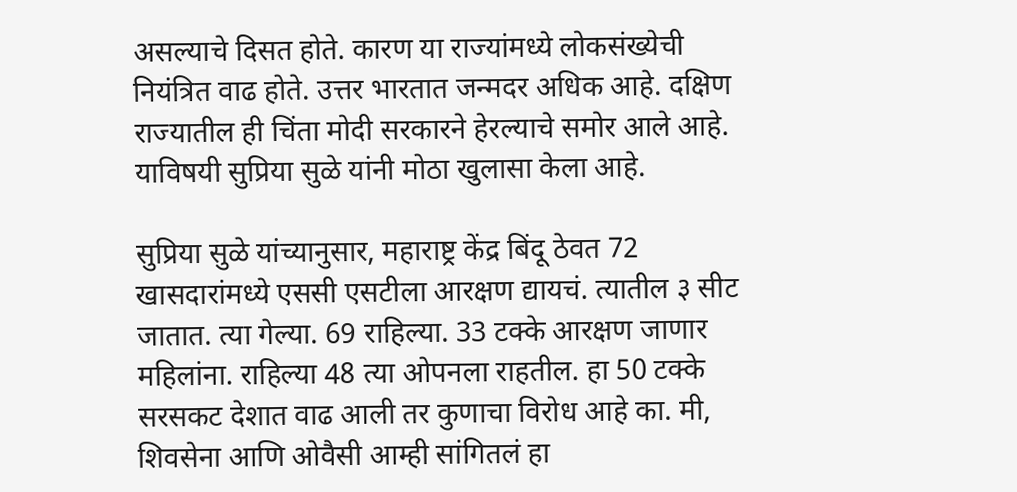असल्याचे दिसत होते. कारण या राज्यांमध्ये लोकसंख्येची नियंत्रित वाढ होते. उत्तर भारतात जन्मदर अधिक आहे. दक्षिण राज्यातील ही चिंता मोदी सरकारने हेरल्याचे समोर आले आहे. याविषयी सुप्रिया सुळे यांनी मोठा खुलासा केला आहे.

सुप्रिया सुळे यांच्यानुसार, महाराष्ट्र केंद्र बिंदू ठेवत 72 खासदारांमध्ये एससी एसटीला आरक्षण द्यायचं. त्यातील ३ सीट जातात. त्या गेल्या. 69 राहिल्या. 33 टक्के आरक्षण जाणार महिलांना. राहिल्या 48 त्या ओपनला राहतील. हा 50 टक्के सरसकट देशात वाढ आली तर कुणाचा विरोध आहे का. मी, शिवसेना आणि ओवैसी आम्ही सांगितलं हा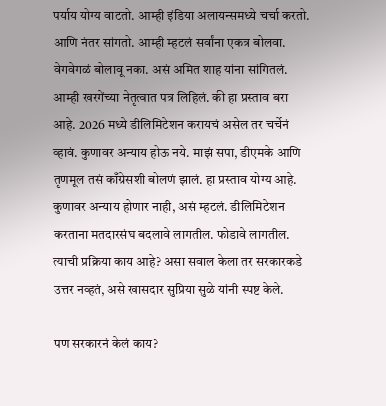पर्याय योग्य वाटतो. आम्ही इंडिया अलायन्समध्ये चर्चा करतो. आणि नंतर सांगतो. आम्ही म्हटलं सर्वांना एकत्र बोलवा. वेगवेगळं बोलावू नका. असं अमित शाह यांना सांगितलं. आम्ही खरगेंच्या नेतृत्वात पत्र लिहिलं. की हा प्रस्ताव बरा आहे. 2026 मध्ये डीलिमिटेशन करायचं असेल तर चर्चेनं व्हावं. कुणावर अन्याय होऊ नये. माझं सपा, डीएमके आणि तृणमूल तसं काँग्रेसशी बोलणं झालं. हा प्रस्ताव योग्य आहे. कुणावर अन्याय होणार नाही, असं म्हटलं. डीलिमिटेशन करताना मतदारसंघ बदलावे लागतील. फोडावे लागतील. त्याची प्रक्रिया काय आहे? असा सवाल केला तर सरकारकडे उत्तर नव्हतं, असे खासदार सुप्रिया सुळे यांनी स्पष्ट केले.

पण सरकारनं केलं काय?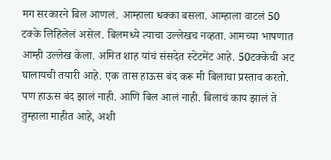मग सरकारने बिल आणलं. आम्हाला धक्का बसला. आम्हाला वाटलं 50 टक्के लिहिलेलं असेल. बिलमध्ये त्याचा उल्लेखच नव्हता. आमच्या भाषणात आम्ही उल्लेख केला. अमित शाह यांचं संसदेत स्टेटमेंट आहे. 50टक्केची अट घालायची तयारी आहे. एक तास हाऊस बंद करू मी बिलाचा प्रस्ताव करतो. पण हाऊस बंद झालं नाही. आणि बिल आलं नाही. बिलाचं काय झालं ते तुम्हाला माहीत आहे, अशी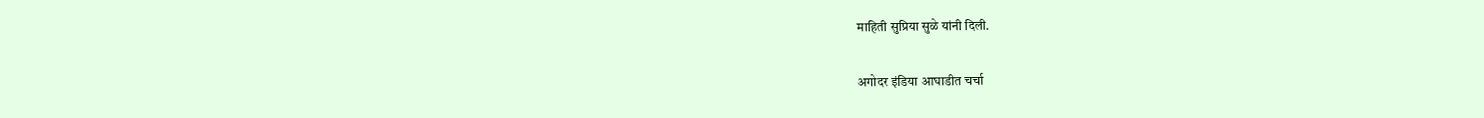माहिती सुप्रिया सुळे यांनी दिली.

अगोदर इंडिया आघाडीत चर्चा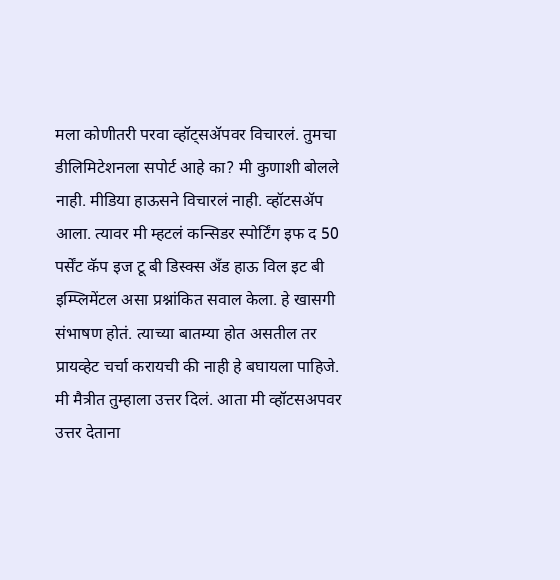मला कोणीतरी परवा व्हॉट्सॲपवर विचारलं. तुमचा डीलिमिटेशनला सपोर्ट आहे का? मी कुणाशी बोलले नाही. मीडिया हाऊसने विचारलं नाही. व्हॉटसॲप आला. त्यावर मी म्हटलं कन्सिडर स्पोर्टिंग इफ द 50 पर्सेंट कॅप इज टू बी डिस्क्स अँड हाऊ विल इट बी इम्प्लिमेंटल असा प्रश्नांकित सवाल केला. हे खासगी संभाषण होतं. त्याच्या बातम्या होत असतील तर प्रायव्हेट चर्चा करायची की नाही हे बघायला पाहिजे. मी मैत्रीत तुम्हाला उत्तर दिलं. आता मी व्हॉटसअपवर उत्तर देताना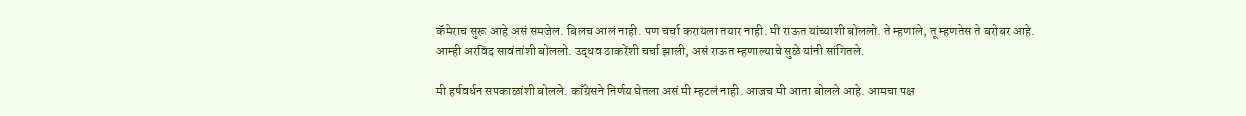कॅमेराच सुरू आहे असं समजेल. बिलच आलं नाही. पण चर्चा करायला तयार नाही. मी राऊत यांच्याशी बोललो. ते म्हणाले, तू म्हणतेस ते बरोबर आहे. आम्ही अरविंद सावंतांशी बोललो. उद्धव ठाकरेंशी चर्चा झाली, असं राऊत म्हणाल्याचे सुळे यांनी सांगितले.

मी हर्षवर्धन सपकाळांशी बोलले. काँग्रेसने निर्णय घेतला असं मी म्हटलं नाही. आजच मी आता बोलले आहे. आमचा पक्ष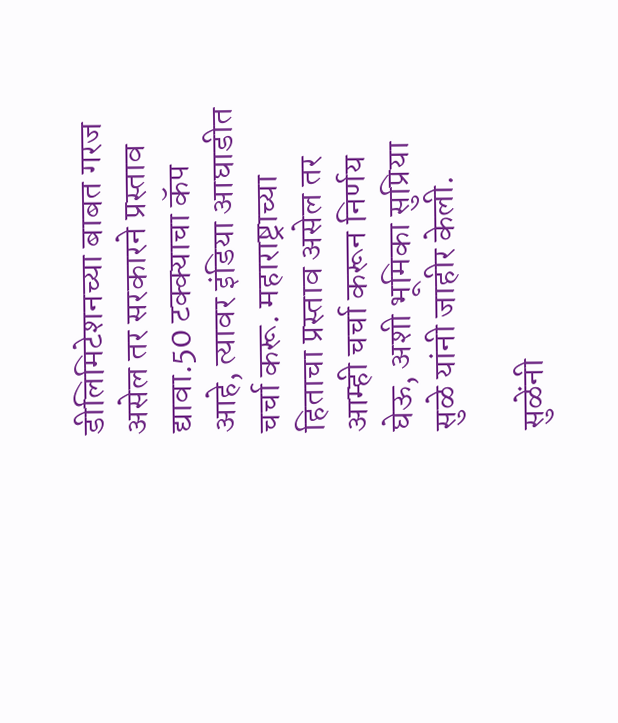डीलिमिटेशनच्या बाबत गरज असेल तर सरकारने प्रस्ताव द्यावा.50 टक्क्याचा कॅप आहे, त्यावर इंडिया आघाडीत चर्चा करू. महाराष्ट्राच्या हिताचा प्रस्ताव असेल तर आम्ही चर्चा करून निर्णय घेऊ, अशी भूमिका सुप्रिया सुळे यांनी जाहीर केली.

सुळेंनी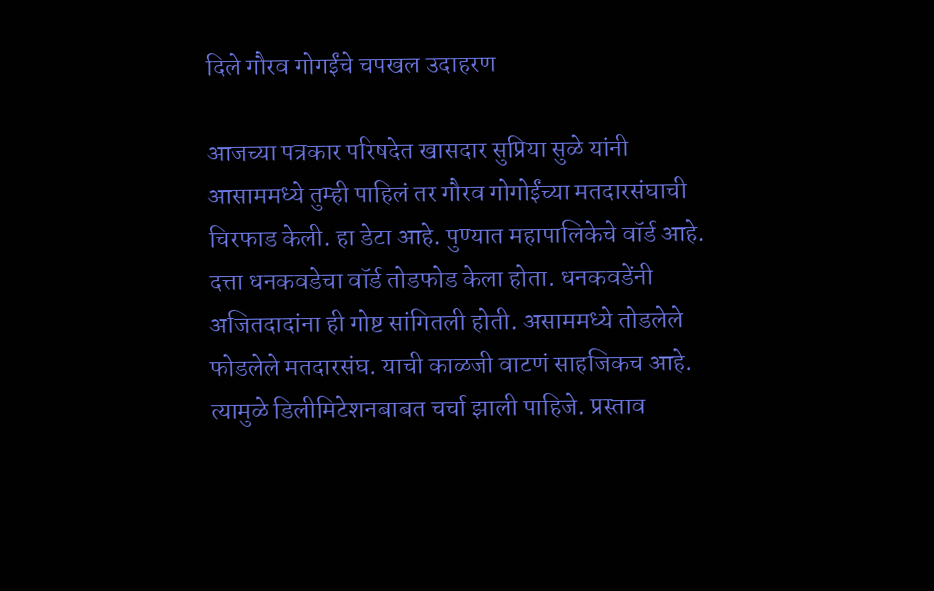दिले गौरव गोगईंचे चपखल उदाहरण

आजच्या पत्रकार परिषदेत खासदार सुप्रिया सुळे यांनी आसाममध्ये तुम्ही पाहिलं तर गौरव गोगोईंच्या मतदारसंघाची चिरफाड केली. हा डेटा आहे. पुण्यात महापालिकेचे वॉर्ड आहे. दत्ता धनकवडेचा वॉर्ड तोडफोड केला होता. धनकवडेंनी अजितदादांना ही गोष्ट सांगितली होती. असाममध्ये तोडलेले फोडलेले मतदारसंघ. याची काळजी वाटणं साहजिकच आहे. त्यामुळे डिलीमिटेशनबाबत चर्चा झाली पाहिजे. प्रस्ताव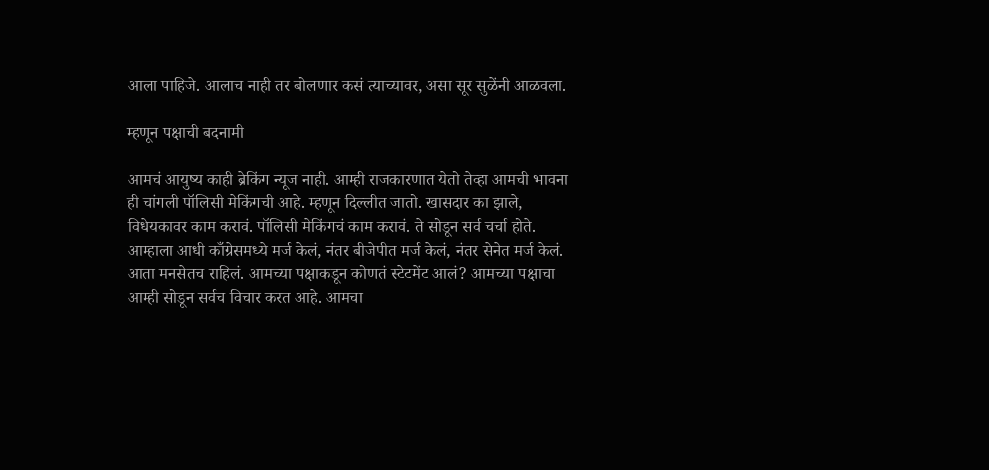आला पाहिजे. आलाच नाही तर बोलणार कसं त्याच्यावर, असा सूर सुळेंनी आळवला.

म्हणून पक्षाची बदनामी

आमचं आयुष्य काही ब्रेकिंग न्यूज नाही. आम्ही राजकारणात येतो तेव्हा आमची भावना ही चांगली पॉलिसी मेकिंगची आहे. म्हणून दिल्लीत जातो. खासदार का झाले, विधेयकावर काम करावं. पॉलिसी मेकिंगचं काम करावं. ते सोडून सर्व चर्चा होते. आम्हाला आधी काँग्रेसमध्ये मर्ज केलं, नंतर बीजेपीत मर्ज केलं, नंतर सेनेत मर्ज केलं. आता मनसेतच राहिलं. आमच्या पक्षाकडून कोणतं स्टेटमेंट आलं? आमच्या पक्षाचा आम्ही सोडून सर्वच विचार करत आहे. आमचा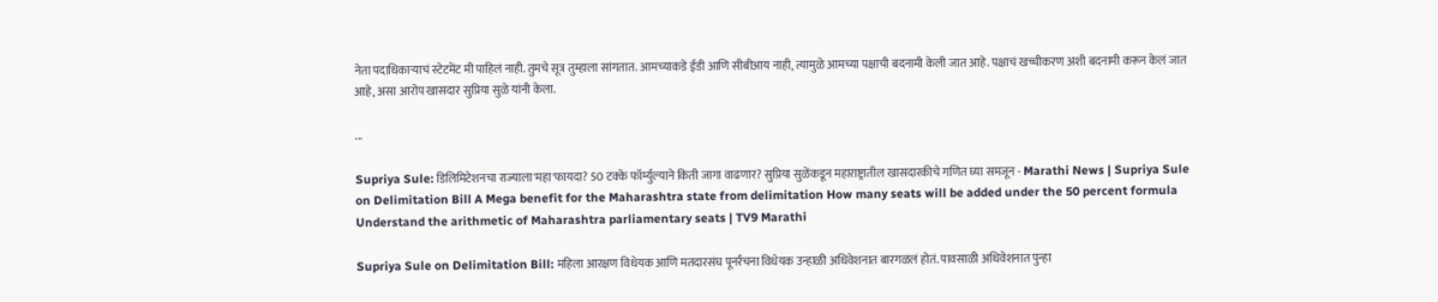नेता पदाधिकाऱ्याचं स्टेटमेंट मी पाहिलं नाही. तुमचे सूत्र तुम्हाला सांगतात. आमच्याकडे ईडी आणि सीबीआय नाही, त्यामुळे आमच्या पक्षाची बदनामी केली जात आहे. पक्षाचं खच्चीकरण अशी बदनामी करून केलं जात आहे, असा आरोप खासदार सुप्रिया सुळे यांनी केला.

...

Supriya Sule: डिलिमिटेशनचा राज्याला'महा'फायदा? 50 टक्के फॉर्म्युल्याने किती जागा वाढणार? सुप्रिया सुळेंकडून महाराष्ट्रातील खासदारकीचे गणित घ्या समजून - Marathi News | Supriya Sule on Delimitation Bill A Mega benefit for the Maharashtra state from delimitation How many seats will be added under the 50 percent formula Understand the arithmetic of Maharashtra parliamentary seats | TV9 Marathi

Supriya Sule on Delimitation Bill: महिला आरक्षण विधेयक आणि मतदारसंघ पूनर्रचना विधेयक उन्हाळी अधिवेशनात बारगळलं होतं. पावसाळी अधिवेशनात पुन्हा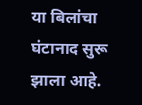या बिलांचा घंटानाद सुरू झाला आहे.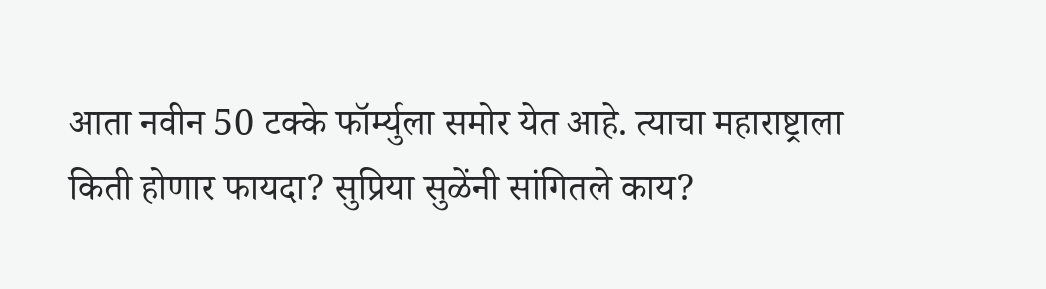आता नवीन 50 टक्के फॉर्म्युला समोर येत आहे. त्याचा महाराष्ट्राला किती होणार फायदा? सुप्रिया सुळेंनी सांगितले काय?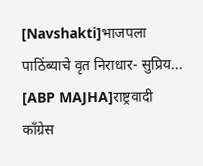[Navshakti]भाजपला पाठिंब्याचे वृत निराधार- सुप्रिय...
[ABP MAJHA]राष्ट्रवादी काँग्रेस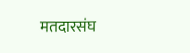मतदारसंघ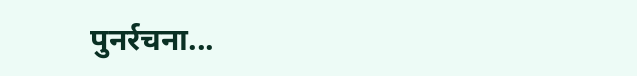पुनर्रचना...